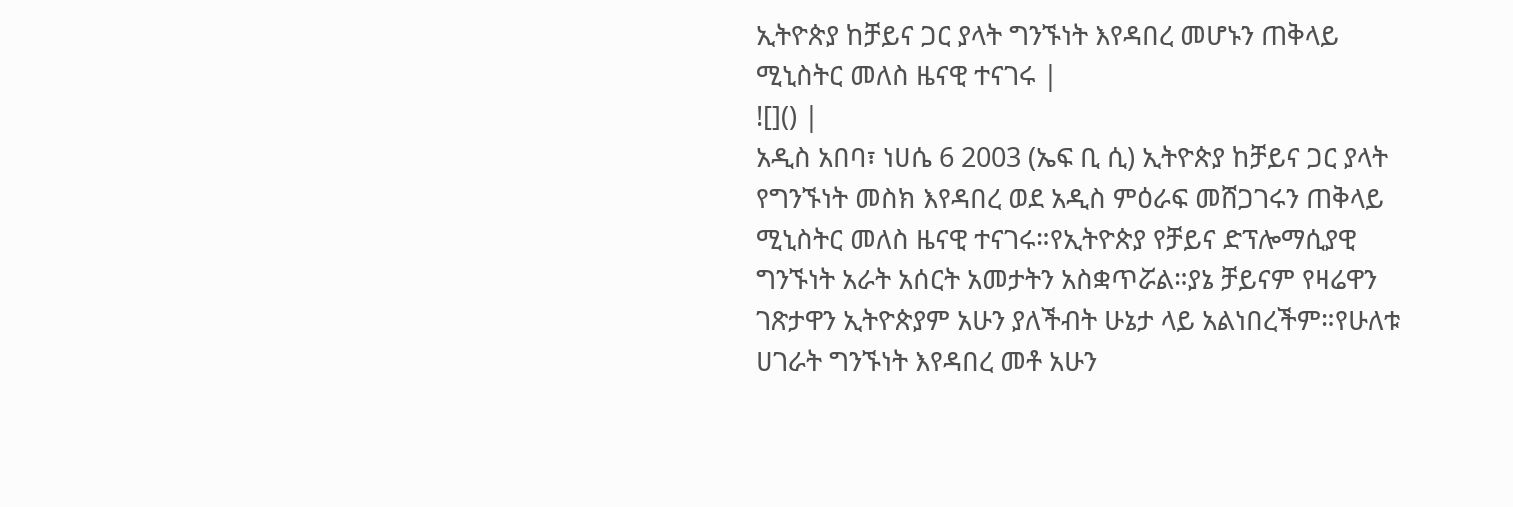ኢትዮጵያ ከቻይና ጋር ያላት ግንኙነት እየዳበረ መሆኑን ጠቅላይ ሚኒስትር መለስ ዜናዊ ተናገሩ |
![]() |
አዲስ አበባ፣ ነሀሴ 6 2003 (ኤፍ ቢ ሲ) ኢትዮጵያ ከቻይና ጋር ያላት የግንኙነት መስክ እየዳበረ ወደ አዲስ ምዕራፍ መሸጋገሩን ጠቅላይ ሚኒስትር መለስ ዜናዊ ተናገሩ።የኢትዮጵያ የቻይና ድፕሎማሲያዊ ግንኙነት አራት አሰርት አመታትን አስቋጥሯል።ያኔ ቻይናም የዛሬዋን ገጽታዋን ኢትዮጵያም አሁን ያለችብት ሁኔታ ላይ አልነበረችም።የሁለቱ ሀገራት ግንኙነት እየዳበረ መቶ አሁን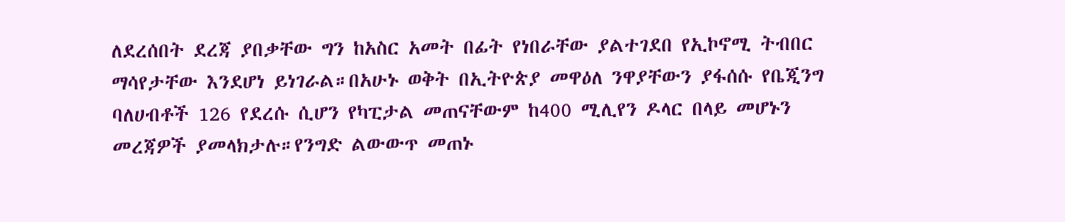ለደረሰበት ደረጃ ያበቃቸው ግን ከአስር አመት በፊት የነበራቸው ያልተገደበ የኢኮኖሚ ትብበር ማሳየታቸው እንደሆነ ይነገራል።በአሁኑ ወቅት በኢትዮጵያ መዋዕለ ንዋያቸውን ያፋሰሱ የቤጂንግ ባለሀብቶች 126 የደረሱ ሲሆን የካፒታል መጠናቸውም ከ400 ሚሊየን ዶላር በላይ መሆኑን መረጃዎች ያመላክታሉ።የንግድ ልውውጥ መጠኑ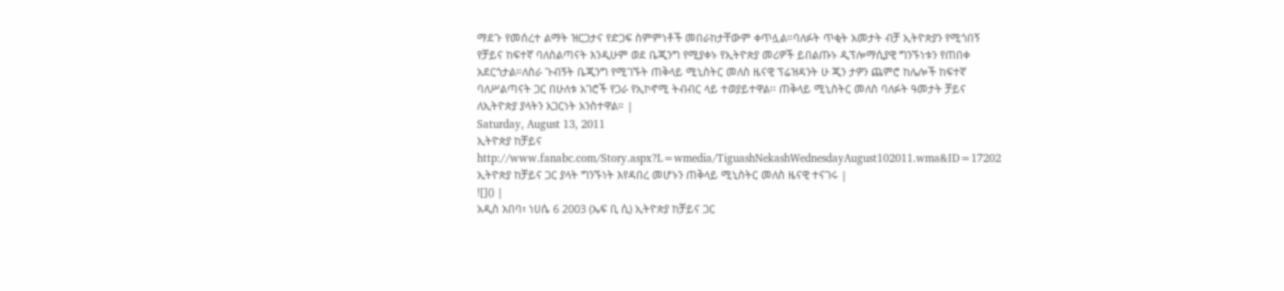ማደጉ የመሰረተ ልማት ዝርጋታና የድጋፍ ስምምነቶች መበራከታቸውም ቀጥሏል።ባለፉት ጥቂት አመታት ብቻ ኢትዮጵያን የሚጎበኝ የቻይና ከፍተኛ ባለስልጣናት እንዲሁም ወደ ቤጂንግ የሚያቀኑ የኢትዮጵያ መሪዎች ይበልጡኑ ዲፕሎማሲያዊ ግንኙነቱን የጠበቀ አደርጎታል።ለስራ ጉብኝት ቤጂንግ የሚገኙት ጠቅላይ ሚኒስትር መለስ ዜናዊ ፕሬዝዳንት ሁ ጂን ታዎን ጨምሮ ከሌሎች ከፍተኛ ባለሥልጣናት ጋር በሁለቱ አገሮች የጋራ የኢኮኖሚ ትብብር ላይ ተወያይተዋል፡፡ ጠቅላይ ሚኒስትር መለስ ባለፉት ዓመታት ቻይና ለኢትዮጵያ ያላትን አጋርነት አንስተዋል። |
Saturday, August 13, 2011
ኢትዮጵያ ከቻይና
http://www.fanabc.com/Story.aspx?L=wmedia/TiguashNekashWednesdayAugust102011.wma&ID=17202
ኢትዮጵያ ከቻይና ጋር ያላት ግንኙነት እየዳበረ መሆኑን ጠቅላይ ሚኒስትር መለስ ዜናዊ ተናገሩ |
![]() |
አዲስ አበባ፣ ነሀሴ 6 2003 (ኤፍ ቢ ሲ) ኢትዮጵያ ከቻይና ጋር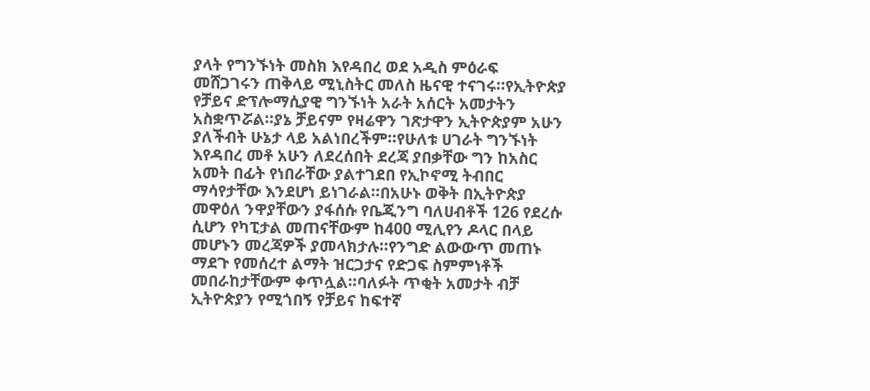ያላት የግንኙነት መስክ እየዳበረ ወደ አዲስ ምዕራፍ መሸጋገሩን ጠቅላይ ሚኒስትር መለስ ዜናዊ ተናገሩ።የኢትዮጵያ የቻይና ድፕሎማሲያዊ ግንኙነት አራት አሰርት አመታትን አስቋጥሯል።ያኔ ቻይናም የዛሬዋን ገጽታዋን ኢትዮጵያም አሁን ያለችብት ሁኔታ ላይ አልነበረችም።የሁለቱ ሀገራት ግንኙነት እየዳበረ መቶ አሁን ለደረሰበት ደረጃ ያበቃቸው ግን ከአስር አመት በፊት የነበራቸው ያልተገደበ የኢኮኖሚ ትብበር ማሳየታቸው እንደሆነ ይነገራል።በአሁኑ ወቅት በኢትዮጵያ መዋዕለ ንዋያቸውን ያፋሰሱ የቤጂንግ ባለሀብቶች 126 የደረሱ ሲሆን የካፒታል መጠናቸውም ከ400 ሚሊየን ዶላር በላይ መሆኑን መረጃዎች ያመላክታሉ።የንግድ ልውውጥ መጠኑ ማደጉ የመሰረተ ልማት ዝርጋታና የድጋፍ ስምምነቶች መበራከታቸውም ቀጥሏል።ባለፉት ጥቂት አመታት ብቻ ኢትዮጵያን የሚጎበኝ የቻይና ከፍተኛ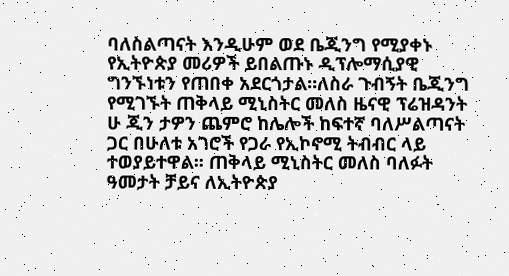ባለስልጣናት እንዲሁም ወደ ቤጂንግ የሚያቀኑ የኢትዮጵያ መሪዎች ይበልጡኑ ዲፕሎማሲያዊ ግንኙነቱን የጠበቀ አደርጎታል።ለስራ ጉብኝት ቤጂንግ የሚገኙት ጠቅላይ ሚኒስትር መለስ ዜናዊ ፕሬዝዳንት ሁ ጂን ታዎን ጨምሮ ከሌሎች ከፍተኛ ባለሥልጣናት ጋር በሁለቱ አገሮች የጋራ የኢኮኖሚ ትብብር ላይ ተወያይተዋል፡፡ ጠቅላይ ሚኒስትር መለስ ባለፉት ዓመታት ቻይና ለኢትዮጵያ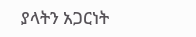ያላትን አጋርነት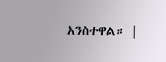አንስተዋል። |